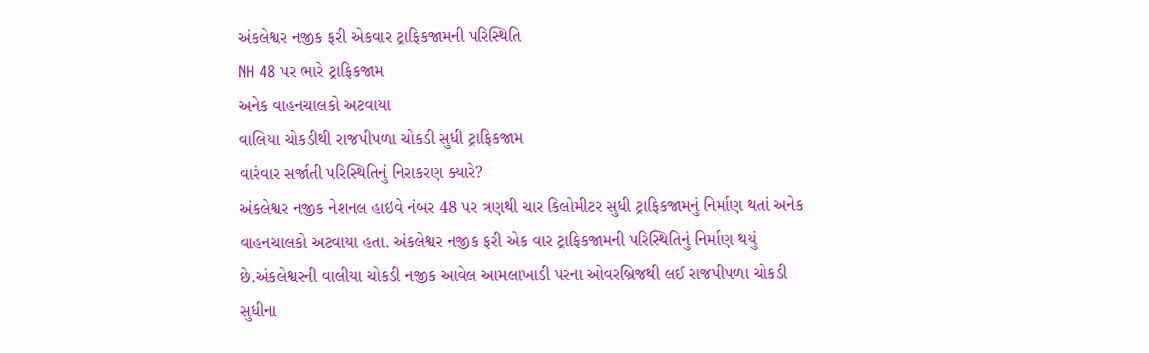અંકલેશ્વર નજીક ફરી એકવાર ટ્રાફિકજામની પરિસ્થિતિ
NH 48 પર ભારે ટ્રાફિકજામ
અનેક વાહનચાલકો અટવાયા
વાલિયા ચોકડીથી રાજપીપળા ચોકડી સુધી ટ્રાફિકજામ
વારંવાર સર્જાતી પરિસ્થિતિનું નિરાકરણ ક્યારે?
અંકલેશ્વર નજીક નેશનલ હાઇવે નંબર 48 પર ત્રણથી ચાર કિલોમીટર સુધી ટ્રાફિકજામનું નિર્માણ થતાં અનેક વાહનચાલકો અટવાયા હતા. અંકલેશ્વર નજીક ફરી એક વાર ટ્રાફિકજામની પરિસ્થિતિનું નિર્માણ થયું છે.અંકલેશ્વરની વાલીયા ચોકડી નજીક આવેલ આમલાખાડી પરના ઓવરબ્રિજથી લઈ રાજપીપળા ચોકડી સુધીના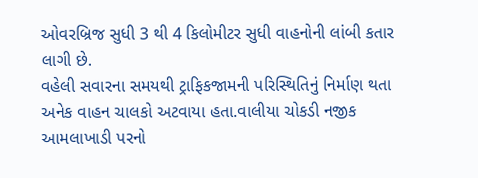ઓવરબ્રિજ સુધી 3 થી 4 કિલોમીટર સુધી વાહનોની લાંબી કતાર લાગી છે.
વહેલી સવારના સમયથી ટ્રાફિકજામની પરિસ્થિતિનું નિર્માણ થતા અનેક વાહન ચાલકો અટવાયા હતા.વાલીયા ચોકડી નજીક આમલાખાડી પરનો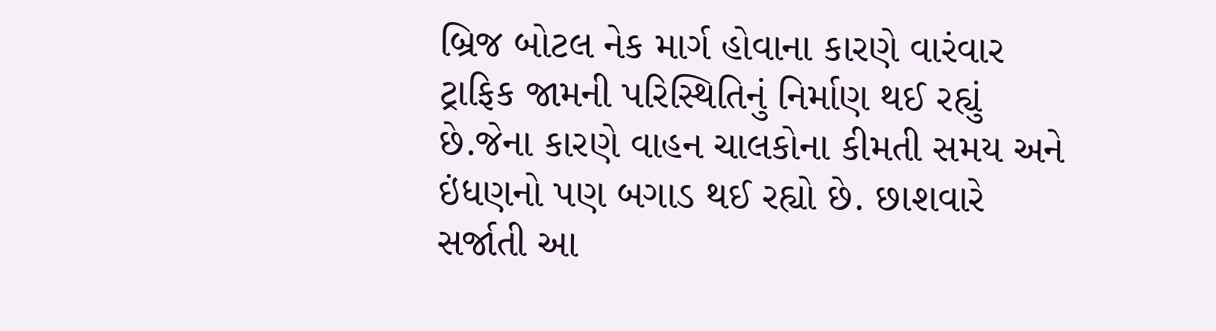બ્રિજ બોટલ નેક માર્ગ હોવાના કારણે વારંવાર ટ્રાફિક જામની પરિસ્થિતિનું નિર્માણ થઈ રહ્યું છે.જેના કારણે વાહન ચાલકોના કીમતી સમય અને ઇંધણનો પણ બગાડ થઈ રહ્યો છે. છાશવારે સર્જાતી આ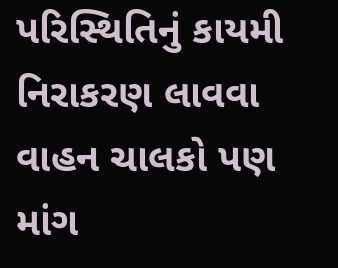પરિસ્થિતિનું કાયમી નિરાકરણ લાવવા વાહન ચાલકો પણ માંગ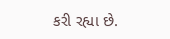કરી રહ્યા છે.